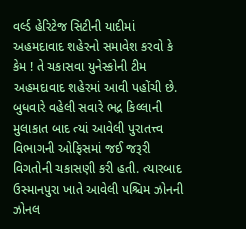વર્લ્ડ હેરિટેજ સિટીની યાદીમાં અહમદાવાદ શહેરનો સમાવેશ કરવો કે કેમ ! તે ચકાસવા યુનેસ્કોની ટીમ અહમદાવાદ શહેરમાં આવી પહોંચી છે. બુધવારે વહેલી સવારે ભદ્ર કિલ્લાની મુલાકાત બાદ ત્યાં આવેલી પુરાતત્ત્વ વિભાગની ઓફિસમાં જઈ જરૂરી વિગતોની ચકાસણી કરી હતી. ત્યારબાદ ઉસ્માનપુરા ખાતે આવેલી પશ્ચિમ ઝોનની ઝોનલ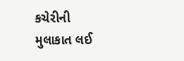કચેરીની મુલાકાત લઈ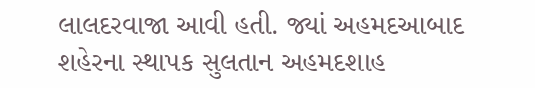લાલદરવાજા આવી હતી. જ્યાં અહમદઆબાદ શહેરના સ્થાપક સુલતાન અહમદશાહ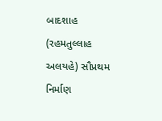બાદશાહ (રહમતુલ્લાહ અલયહે) સૌપ્રથમ નિર્માણ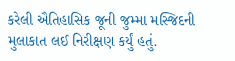કરેલી ઐતિહાસિક જૂની જુમ્મા મસ્જિદની મુલાકાત લઈ નિરીક્ષણ કર્યું હતું.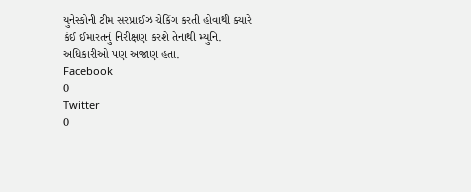યુનેસ્કોની ટીમ સરપ્રાઈઝ ચેકિંગ કરતી હોવાથી ક્યારે કંઈ ઈમારતનું નિરીક્ષણ કરશે તેનાથી મ્યુનિ. અધિકારીઓ પણ અજાણ હતા.
Facebook
0
Twitter
0